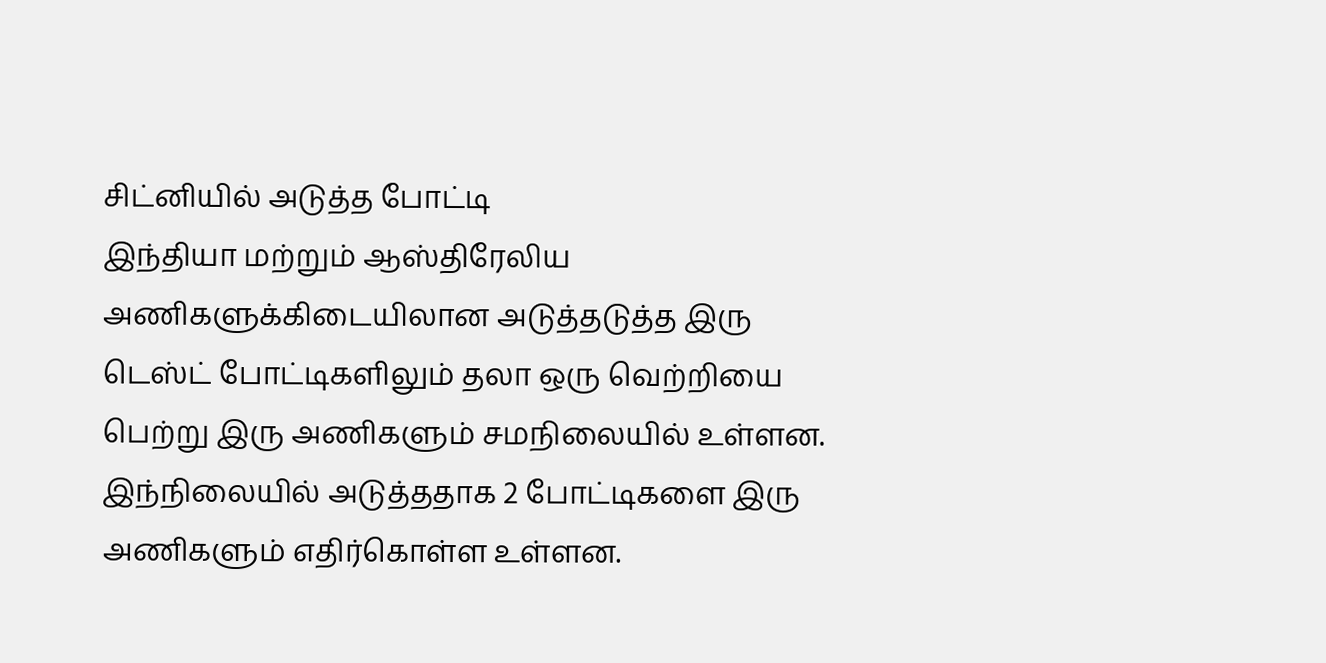சிட்னியில் அடுத்த போட்டி
இந்தியா மற்றும் ஆஸ்திரேலிய அணிகளுக்கிடையிலான அடுத்தடுத்த இரு டெஸ்ட் போட்டிகளிலும் தலா ஒரு வெற்றியை பெற்று இரு அணிகளும் சமநிலையில் உள்ளன. இந்நிலையில் அடுத்ததாக 2 போட்டிகளை இரு அணிகளும் எதிர்கொள்ள உள்ளன.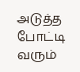அடுத்த போட்டி வரும்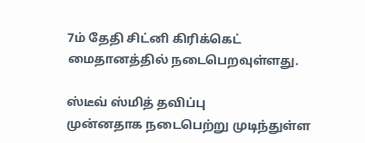7ம் தேதி சிட்னி கிரிக்கெட் மைதானத்தில் நடைபெறவுள்ளது.

ஸ்டீவ் ஸ்மித் தவிப்பு
முன்னதாக நடைபெற்று முடிந்துள்ள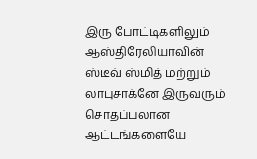இரு போட்டிகளிலும் ஆஸ்திரேலியாவின் ஸ்டீவ் ஸ்மித் மற்றும் லாபுசாக்னே இருவரும் சொதப்பலான ஆட்டங்களையே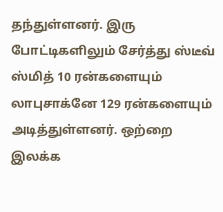தந்துள்ளனர். இரு போட்டிகளிலும் சேர்த்து ஸ்டீவ் ஸ்மித் 10 ரன்களையும் லாபுசாக்னே 129 ரன்களையும் அடித்துள்ளனர். ஒற்றை இலக்க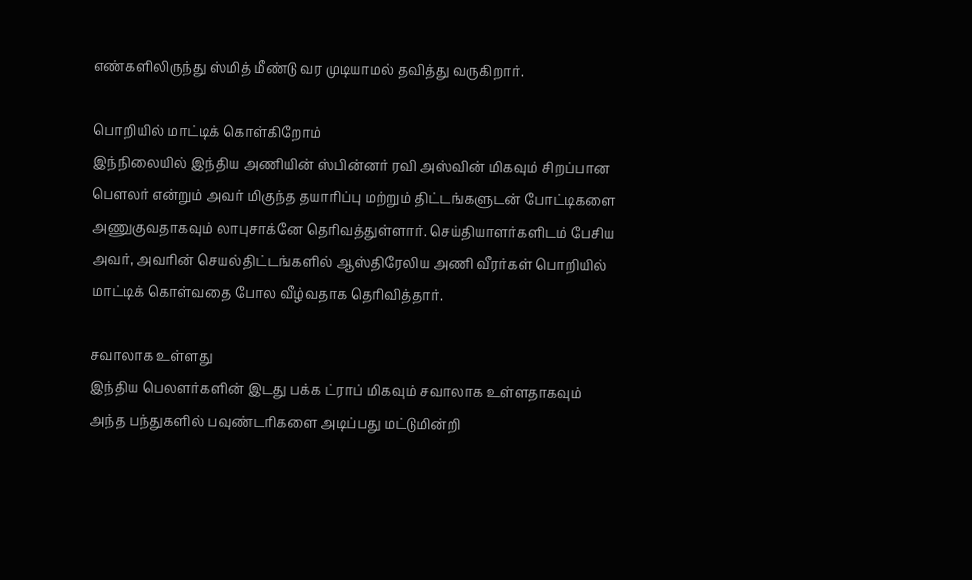எண்களிலிருந்து ஸ்மித் மீண்டு வர முடியாமல் தவித்து வருகிறார்.

பொறியில் மாட்டிக் கொள்கிறோம்
இந்நிலையில் இந்திய அணியின் ஸ்பின்னர் ரவி அஸ்வின் மிகவும் சிறப்பான பௌலர் என்றும் அவர் மிகுந்த தயாரிப்பு மற்றும் திட்டங்களுடன் போட்டிகளை அணுகுவதாகவும் லாபுசாக்னே தெரிவத்துள்ளார். செய்தியாளர்களிடம் பேசிய அவர், அவரின் செயல்திட்டங்களில் ஆஸ்திரேலிய அணி வீரர்கள் பொறியில் மாட்டிக் கொள்வதை போல வீழ்வதாக தெரிவித்தார்.

சவாலாக உள்ளது
இந்திய பெலளர்களின் இடது பக்க ட்ராப் மிகவும் சவாலாக உள்ளதாகவும் அந்த பந்துகளில் பவுண்டரிகளை அடிப்பது மட்டுமின்றி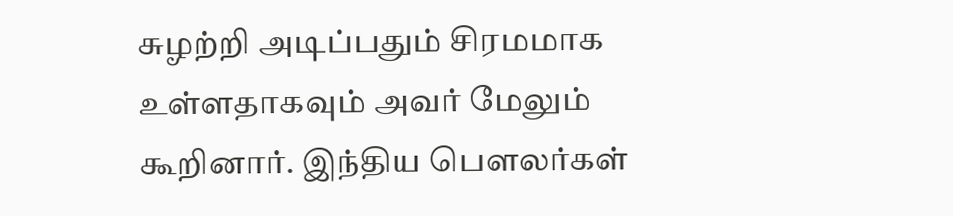சுழற்றி அடிப்பதும் சிரமமாக உள்ளதாகவும் அவர் மேலும் கூறினார். இந்திய பௌலர்கள்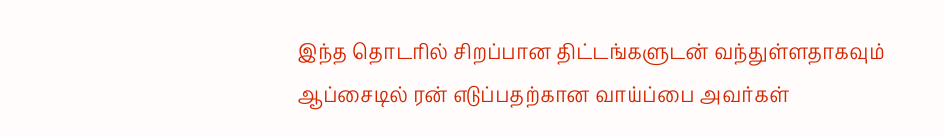இந்த தொடரில் சிறப்பான திட்டங்களுடன் வந்துள்ளதாகவும் ஆப்சைடில் ரன் எடுப்பதற்கான வாய்ப்பை அவர்கள்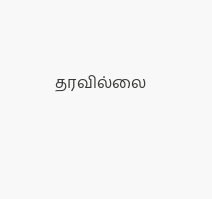தரவில்லை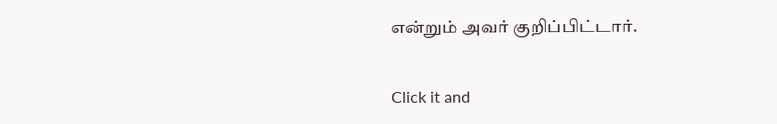என்றும் அவர் குறிப்பிட்டார்.


Click it and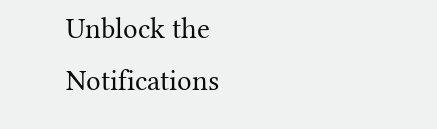Unblock the Notifications